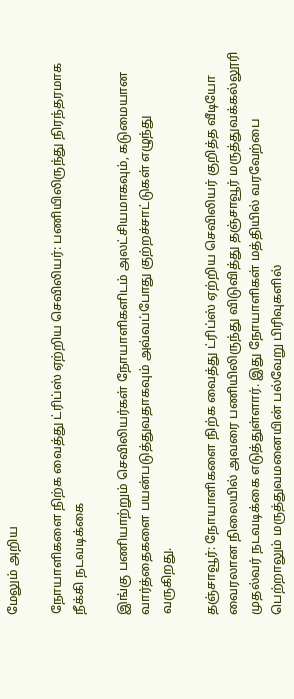மேலும் அறிய

நோயாளிகளை நிற்க வைத்து ட்ரிப்ஸ் ஏற்றிய செவிலியர்: பணியிலிருந்து நிரந்தரமாக நீக்கி நடவடிக்கை

இங்கு பணியாற்றும் செவிலியர்கள் நோயாளிகளிடம் அலட்சியமாகவும், கடுமையான வார்த்தைகளை பயன்படுத்துவதாகவும் அவ்வப்போது குற்றச்சாட்டுகள் எழுந்து வருகிறது.

தஞ்சாவூர்: நோயாளிகளை நிற்க வைத்து ட்ரிப்ஸ் ஏற்றிய செவிலியர் குறித்த வீடியோ வைரலான நிலையில் அவரை பணியிலிருந்து விடுவித்து தஞ்சாவூர் மருத்துவக்கல்லூரி முதல்வர் நடவடிக்கை எடுத்துள்ளார். இது நோயாளிகள் மத்தியில் வரவேற்பை பெற்றாலும் மருத்துவமனையின் பல்வேறு பிரிவுகளில்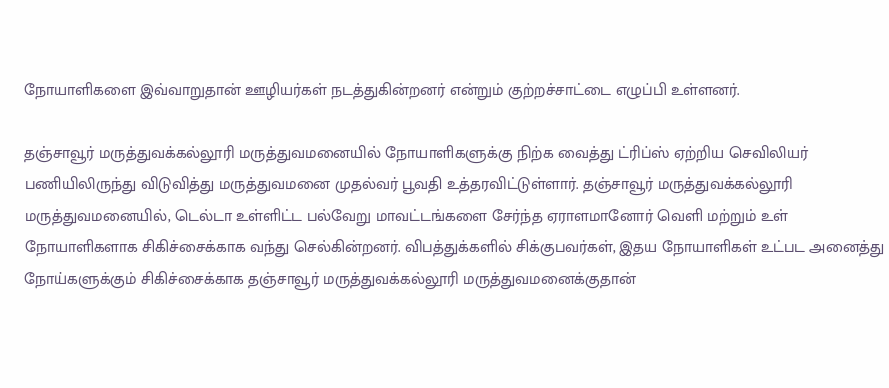நோயாளிகளை இவ்வாறுதான் ஊழியர்கள் நடத்துகின்றனர் என்றும் குற்றச்சாட்டை எழுப்பி உள்ளனர்.

தஞ்சாவூர் மருத்துவக்கல்லூரி மருத்துவமனையில் நோயாளிகளுக்கு நிற்க வைத்து ட்ரிப்ஸ் ஏற்றிய செவிலியர் பணியிலிருந்து விடுவித்து மருத்துவமனை முதல்வர் பூவதி உத்தரவிட்டுள்ளார். தஞ்சாவூர் மருத்துவக்கல்லூரி மருத்துவமனையில், டெல்டா உள்ளிட்ட பல்வேறு மாவட்டங்களை சேர்ந்த ஏராளமானோர் வெளி மற்றும் உள் நோயாளிகளாக சிகிச்சைக்காக வந்து செல்கின்றனர். விபத்துக்களில் சிக்குபவர்கள், இதய நோயாளிகள் உட்பட அனைத்து நோய்களுக்கும் சிகிச்சைக்காக தஞ்சாவூர் மருத்துவக்கல்லூரி மருத்துவமனைக்குதான்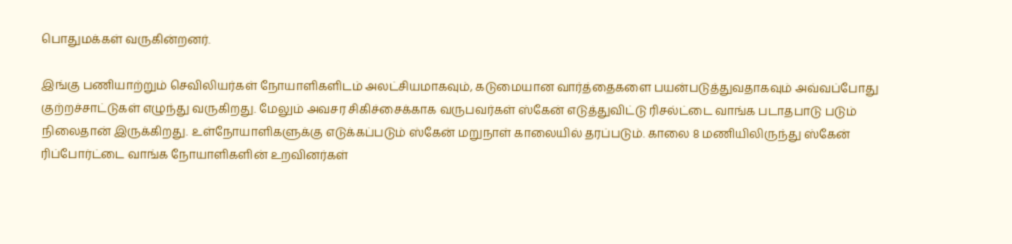பொதுமக்கள் வருகின்றனர்.

இங்கு பணியாற்றும் செவிலியர்கள் நோயாளிகளிடம் அலட்சியமாகவும், கடுமையான வார்த்தைகளை பயன்படுத்துவதாகவும் அவ்வப்போது குற்றச்சாட்டுகள் எழுந்து வருகிறது. மேலும் அவசர சிகிச்சைக்காக வருபவர்கள் ஸ்கேன் எடுத்துவிட்டு ரிசல்ட்டை வாங்க படாதபாடு படும் நிலைதான் இருக்கிறது. உள்நோயாளிகளுக்கு எடுக்கப்படும் ஸ்கேன் மறுநாள் காலையில் தரப்படும். காலை 8 மணியிலிருந்து ஸ்கேன் ரிப்போர்ட்டை வாங்க நோயாளிகளின் உறவினர்கள்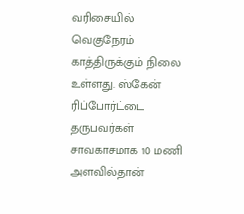வரிசையில் வெகுநேரம் காத்திருக்கும் நிலை உள்ளது. ஸ்கேன் ரிப்போர்ட்டை தருபவர்கள் சாவகாசமாக 10 மணி அளவில்தான்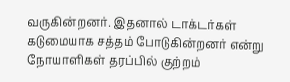வருகின்றனர். இதனால் டாக்டர்கள் கடுமையாக சத்தம் போடுகின்றனர் என்று நோயாளிகள் தரப்பில் குற்றம்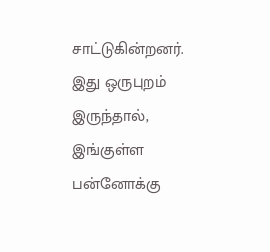சாட்டுகின்றனர். இது ஒருபுறம் இருந்தால், இங்குள்ள பன்னோக்கு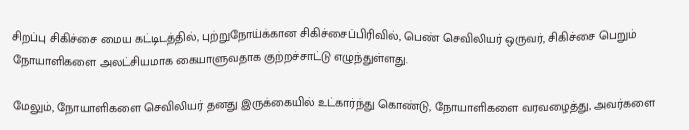சிறப்பு சிகிச்சை மைய கட்டிடத்தில், புற்றுநோய்க்கான சிகிச்சைப்பிரிவில், பெண் செவிலியர் ஒருவர், சிகிச்சை பெறும் நோயாளிகளை அலட்சியமாக கையாளுவதாக குற்றச்சாட்டு எழுந்துள்ளது.

மேலும், நோயாளிகளை செவிலியர் தனது இருக்கையில் உட்கார்ந்து கொண்டு, நோயாளிகளை வரவழைத்து, அவர்களை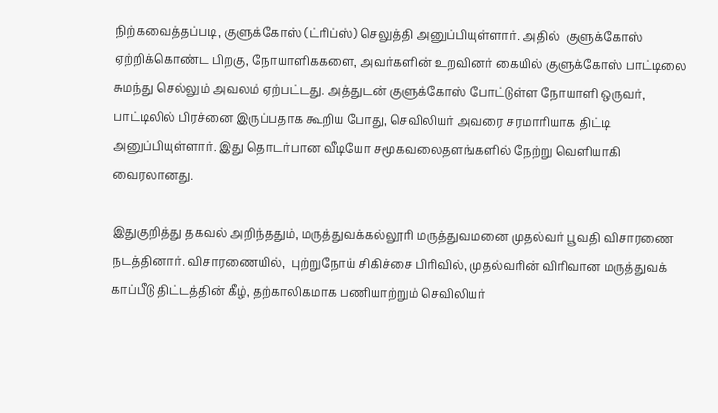நிற்கவைத்தப்படி, குளுக்கோஸ் (ட்ரிப்ஸ்) செலுத்தி அனுப்பியுள்ளார். அதில்  குளுக்கோஸ் ஏற்றிக்கொண்ட பிறகு, நோயாளிககளை, அவர்களின் உறவினர் கையில் குளுக்கோஸ் பாட்டிலை சுமந்து செல்லும் அவலம் ஏற்பட்டது. அத்துடன் குளுக்கோஸ் போட்டுள்ள நோயாளி ஒருவர், பாட்டிலில் பிரச்னை இருப்பதாக கூறிய போது, செவிலியர் அவரை சரமாரியாக திட்டி அனுப்பியுள்ளார். இது தொடர்பான வீடியோ சமூகவலைதளங்களில் நேற்று வெளியாகி வைரலானது.

இதுகுறித்து தகவல் அறிந்ததும், மருத்துவக்கல்லூரி மருத்துவமனை முதல்வர் பூவதி விசாரணை நடத்தினார். விசாரணையில்,  புற்றுநோய் சிகிச்சை பிரிவில், முதல்வரின் விரிவான மருத்துவக் காப்பீடு திட்டத்தின் கீழ், தற்காலிகமாக பணியாற்றும் செவிலியர்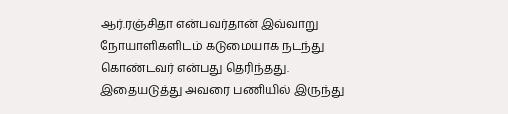ஆர்.ரஞ்சிதா என்பவர்தான் இவ்வாறு நோயாளிகளிடம் கடுமையாக நடந்து கொண்டவர் என்பது தெரிந்தது. இதையடுத்து அவரை பணியில் இருந்து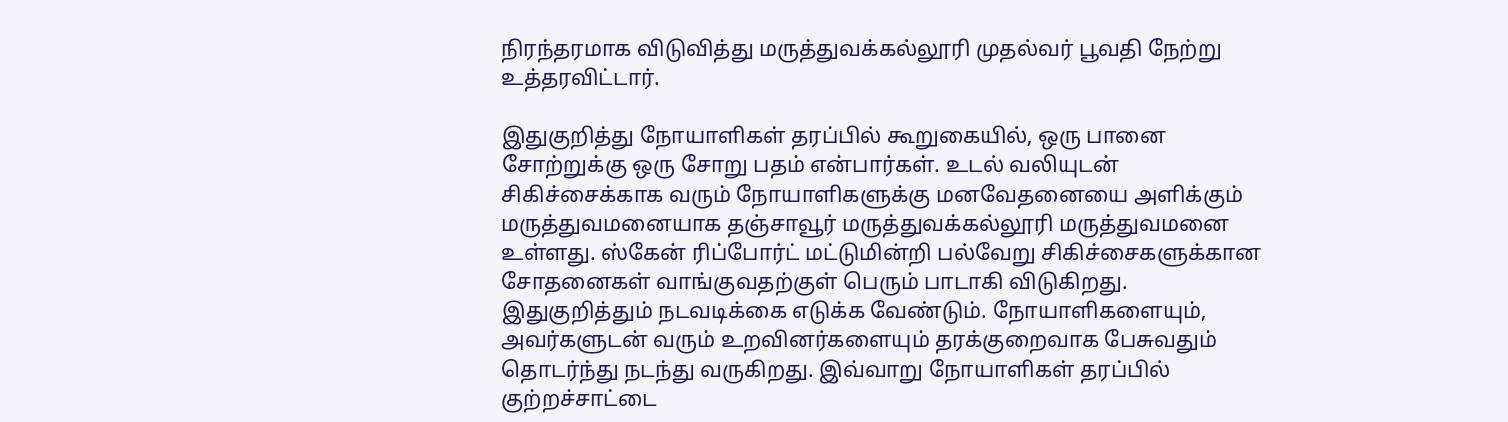நிரந்தரமாக விடுவித்து மருத்துவக்கல்லூரி முதல்வர் பூவதி நேற்று உத்தரவிட்டார்.

இதுகுறித்து நோயாளிகள் தரப்பில் கூறுகையில், ஒரு பானை சோற்றுக்கு ஒரு சோறு பதம் என்பார்கள். உடல் வலியுடன் சிகிச்சைக்காக வரும் நோயாளிகளுக்கு மனவேதனையை அளிக்கும் மருத்துவமனையாக தஞ்சாவூர் மருத்துவக்கல்லூரி மருத்துவமனை உள்ளது. ஸ்கேன் ரிப்போர்ட் மட்டுமின்றி பல்வேறு சிகிச்சைகளுக்கான சோதனைகள் வாங்குவதற்குள் பெரும் பாடாகி விடுகிறது. இதுகுறித்தும் நடவடிக்கை எடுக்க வேண்டும். நோயாளிகளையும், அவர்களுடன் வரும் உறவினர்களையும் தரக்குறைவாக பேசுவதும் தொடர்ந்து நடந்து வருகிறது. இவ்வாறு நோயாளிகள் தரப்பில் குற்றச்சாட்டை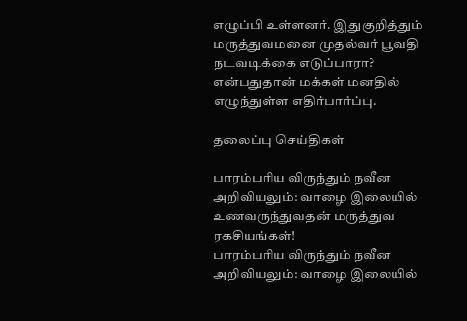எழுப்பி உள்ளனர். இதுகுறித்தும் மருத்துவமனை முதல்வர் பூவதி நடவடிக்கை எடுப்பாரா? என்பதுதான் மக்கள் மனதில் எழுந்துள்ள எதிர்பார்ப்பு.

தலைப்பு செய்திகள்

பாரம்பரிய விருந்தும் நவீன அறிவியலும்: வாழை இலையில் உணவருந்துவதன் மருத்துவ ரகசியங்கள்!
பாரம்பரிய விருந்தும் நவீன அறிவியலும்: வாழை இலையில்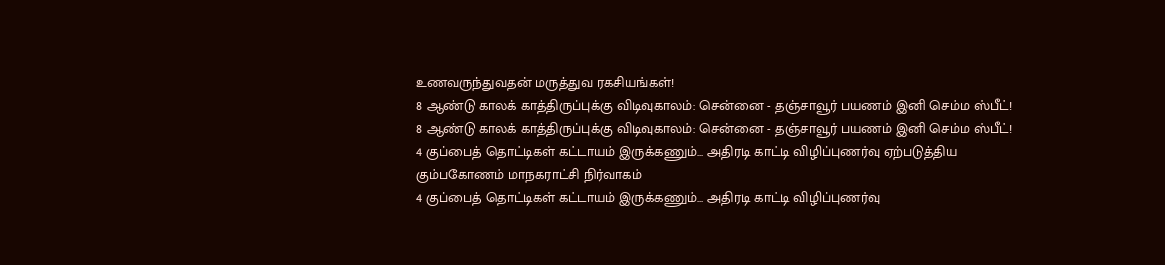உணவருந்துவதன் மருத்துவ ரகசியங்கள்!
8 ஆண்டு காலக் காத்திருப்புக்கு விடிவுகாலம்: சென்னை - தஞ்சாவூர் பயணம் இனி செம்ம ஸ்பீட்!
8 ஆண்டு காலக் காத்திருப்புக்கு விடிவுகாலம்: சென்னை - தஞ்சாவூர் பயணம் இனி செம்ம ஸ்பீட்!
4 குப்பைத் தொட்டிகள் கட்டாயம் இருக்கணும்... அதிரடி காட்டி விழிப்புணர்வு ஏற்படுத்திய கும்பகோணம் மாநகராட்சி நிர்வாகம்
4 குப்பைத் தொட்டிகள் கட்டாயம் இருக்கணும்... அதிரடி காட்டி விழிப்புணர்வு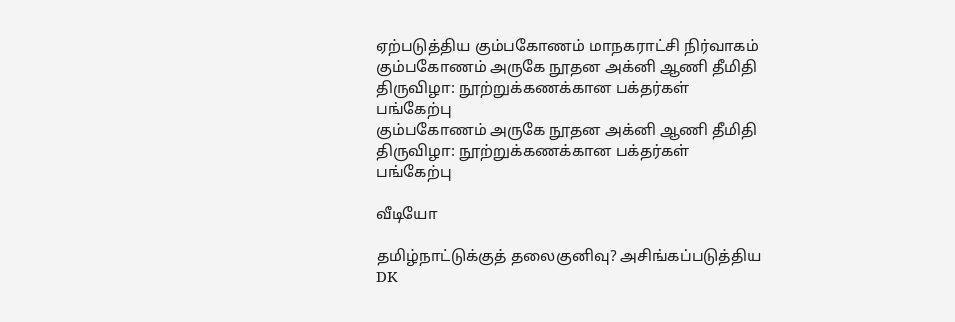ஏற்படுத்திய கும்பகோணம் மாநகராட்சி நிர்வாகம்
கும்பகோணம் அருகே நூதன அக்னி ஆணி தீமிதி திருவிழா: நூற்றுக்கணக்கான பக்தர்கள் பங்கேற்பு
கும்பகோணம் அருகே நூதன அக்னி ஆணி தீமிதி திருவிழா: நூற்றுக்கணக்கான பக்தர்கள் பங்கேற்பு

வீடியோ

தமிழ்நாட்டுக்குத் தலைகுனிவு? அசிங்கப்படுத்திய DK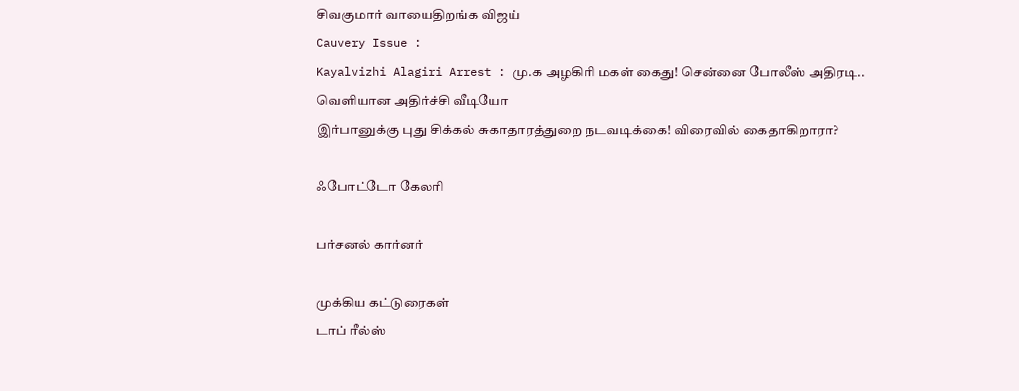சிவகுமார் வாயைதிறங்க விஜய்
Cauvery Issue :
Kayalvizhi Alagiri Arrest : மு.க அழகிரி மகள் கைது! சென்னை போலீஸ் அதிரடி.. வெளியான அதிர்ச்சி வீடியோ
இர்பானுக்கு புது சிக்கல் சுகாதாரத்துறை நடவடிக்கை! விரைவில் கைதாகிறாரா?

ஃபோட்டோ கேலரி

பர்சனல் கார்னர்

முக்கிய கட்டுரைகள்
டாப் ரீல்ஸ்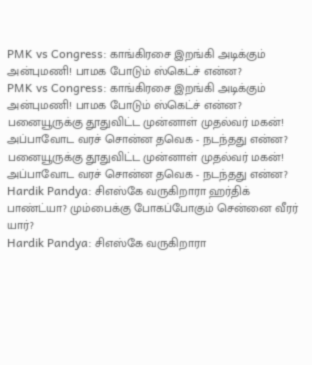PMK vs Congress: காங்கிரசை இறங்கி அடிக்கும் அன்புமணி! பாமக போடும் ஸ்கெட்ச் என்ன?
PMK vs Congress: காங்கிரசை இறங்கி அடிக்கும் அன்புமணி! பாமக போடும் ஸ்கெட்ச் என்ன?
பனையூருக்கு தூதுவிட்ட முன்னாள் முதல்வர் மகன்! அப்பாவோட வரச் சொன்ன தவெக - நடந்தது என்ன?
பனையூருக்கு தூதுவிட்ட முன்னாள் முதல்வர் மகன்! அப்பாவோட வரச் சொன்ன தவெக - நடந்தது என்ன?
Hardik Pandya: சிஎஸ்கே வருகிறாரா ஹர்திக் பாண்ட்யா? மும்பைக்கு போகப்போகும் சென்னை வீரர் யார்?
Hardik Pandya: சிஎஸ்கே வருகிறாரா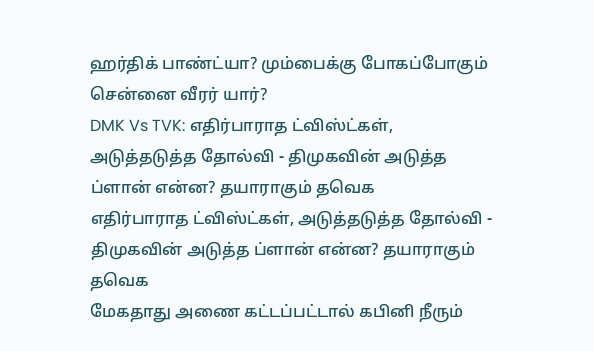ஹர்திக் பாண்ட்யா? மும்பைக்கு போகப்போகும் சென்னை வீரர் யார்?
DMK Vs TVK: எதிர்பாராத ட்விஸ்ட்கள், அடுத்தடுத்த தோல்வி - திமுகவின் அடுத்த ப்ளான் என்ன? தயாராகும் தவெக
எதிர்பாராத ட்விஸ்ட்கள், அடுத்தடுத்த தோல்வி - திமுகவின் அடுத்த ப்ளான் என்ன? தயாராகும் தவெக
மேகதாது அணை கட்டப்பட்டால் கபினி நீரும்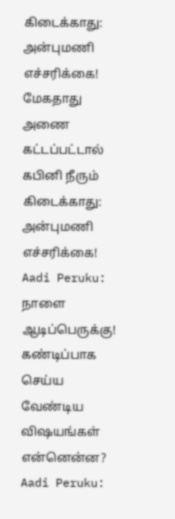கிடைக்காது: அன்புமணி எச்சரிக்கை!
மேகதாது அணை கட்டப்பட்டால் கபினி நீரும் கிடைக்காது: அன்புமணி எச்சரிக்கை!
Aadi Peruku: நாளை ஆடிப்பெருக்கு! கண்டிப்பாக செய்ய வேண்டிய விஷயங்கள் என்னென்ன?
Aadi Peruku: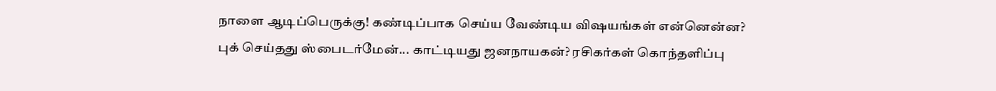நாளை ஆடிப்பெருக்கு! கண்டிப்பாக செய்ய வேண்டிய விஷயங்கள் என்னென்ன?
புக் செய்தது ஸ்பைடர்மேன்... காட்டியது ஜனநாயகன்? ரசிகர்கள் கொந்தளிப்பு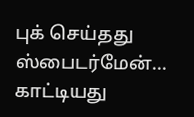புக் செய்தது ஸ்பைடர்மேன்... காட்டியது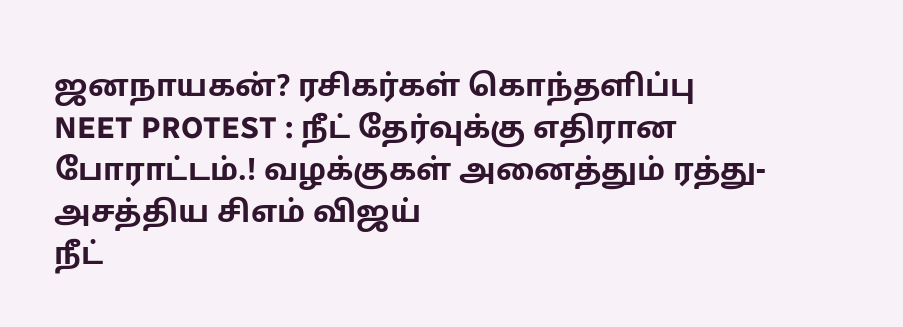ஜனநாயகன்? ரசிகர்கள் கொந்தளிப்பு
NEET PROTEST : நீட் தேர்வுக்கு எதிரான போராட்டம்.! வழக்குகள் அனைத்தும் ரத்து- அசத்திய சிஎம் விஜய்
நீட்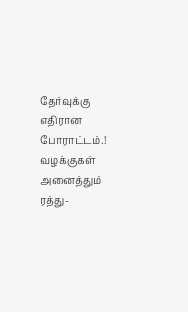தேர்வுக்கு எதிரான போராட்டம்.! வழக்குகள் அனைத்தும் ரத்து-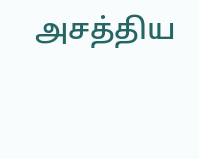அசத்திய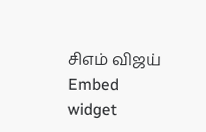சிஎம் விஜய்
Embed widget